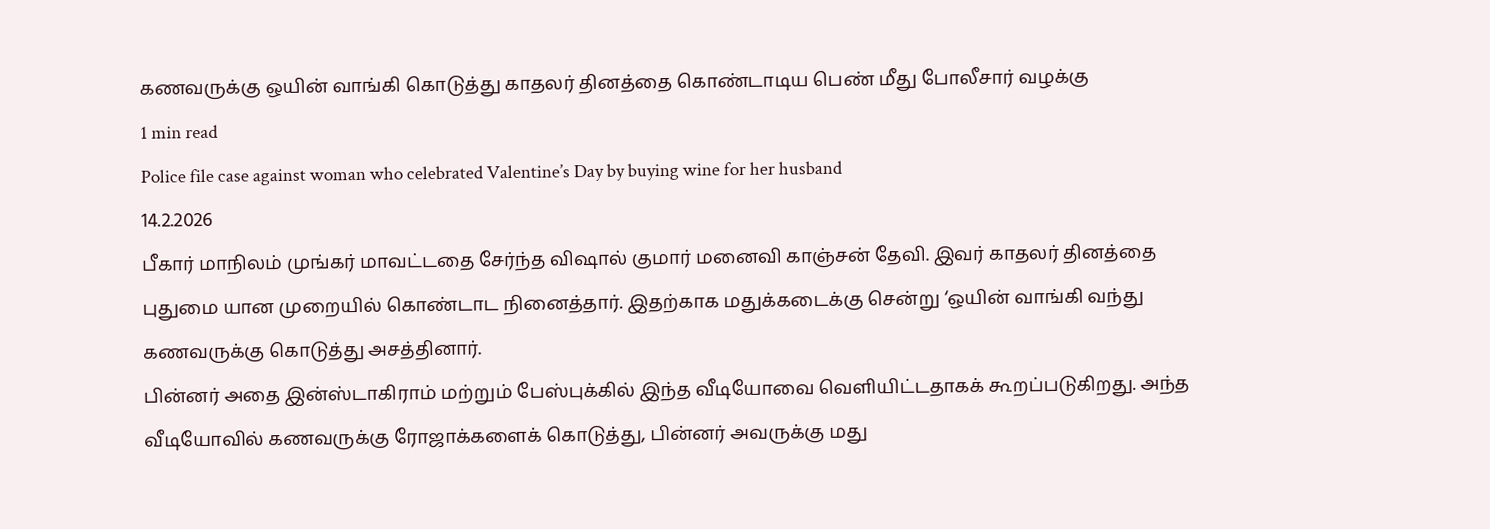கணவருக்கு ஒயின் வாங்கி கொடுத்து காதலர் தினத்தை கொண்டாடிய பெண் மீது போலீசார் வழக்கு
1 min read
Police file case against woman who celebrated Valentine’s Day by buying wine for her husband
14.2.2026
பீகார் மாநிலம் முங்கர் மாவட்டதை சேர்ந்த விஷால் குமார் மனைவி காஞ்சன் தேவி. இவர் காதலர் தினத்தை புதுமை யான முறையில் கொண்டாட நினைத்தார். இதற்காக மதுக்கடைக்கு சென்று ‘ஒயின் வாங்கி வந்து கணவருக்கு கொடுத்து அசத்தினார்.
பின்னர் அதை இன்ஸ்டாகிராம் மற்றும் பேஸ்புக்கில் இந்த வீடியோவை வெளியிட்டதாகக் கூறப்படுகிறது. அந்த வீடியோவில் கணவருக்கு ரோஜாக்களைக் கொடுத்து, பின்னர் அவருக்கு மது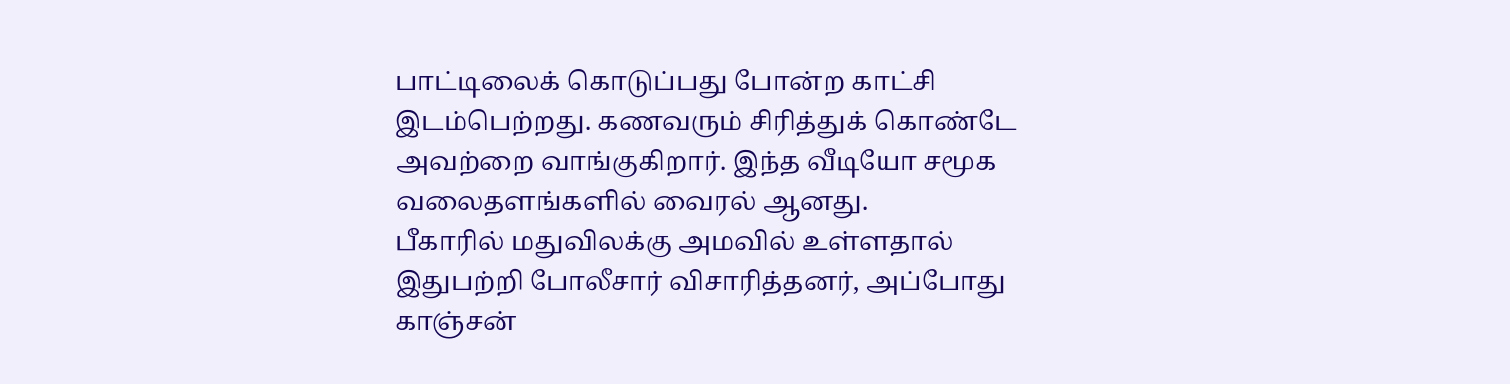பாட்டிலைக் கொடுப்பது போன்ற காட்சி இடம்பெற்றது. கணவரும் சிரித்துக் கொண்டே அவற்றை வாங்குகிறார். இந்த வீடியோ சமூக வலைதளங்களில் வைரல் ஆனது.
பீகாரில் மதுவிலக்கு அமவில் உள்ளதால் இதுபற்றி போலீசார் விசாரித்தனர், அப்போது காஞ்சன்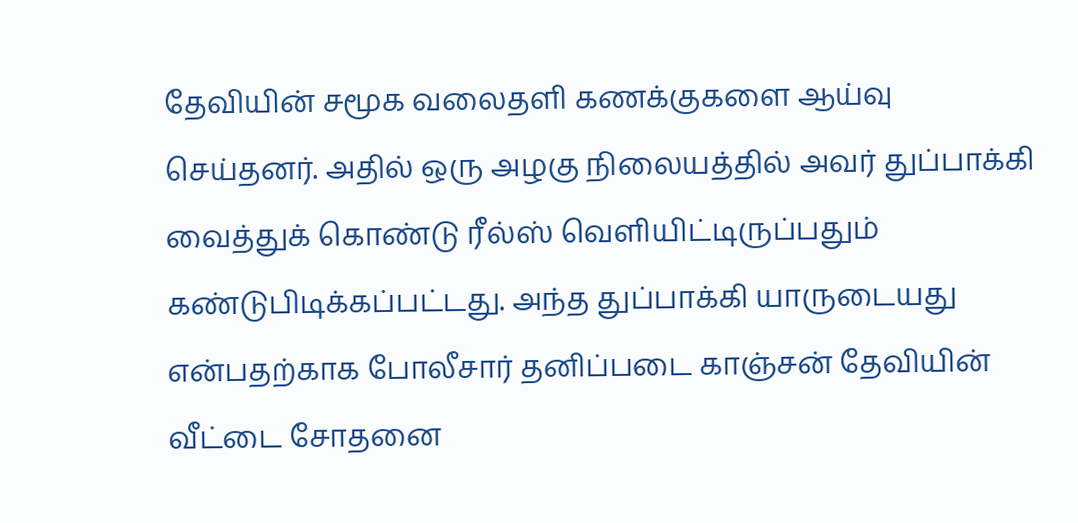தேவியின் சமூக வலைதளி கணக்குகளை ஆய்வு செய்தனர். அதில் ஒரு அழகு நிலையத்தில் அவர் துப்பாக்கி வைத்துக் கொண்டு ரீல்ஸ் வெளியிட்டிருப்பதும் கண்டுபிடிக்கப்பட்டது. அந்த துப்பாக்கி யாருடையது என்பதற்காக போலீசார் தனிப்படை காஞ்சன் தேவியின் வீட்டை சோதனை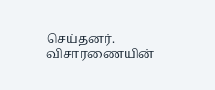செய்தனர்.
விசாரணையின்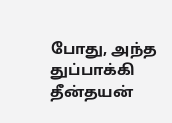போது, அந்த துப்பாக்கி தீன்தயன்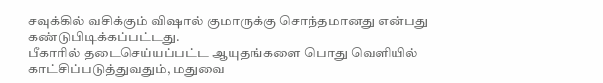சவுக்கில் வசிக்கும் விஷால் குமாருக்கு சொந்தமானது என்பது கண்டுபிடிக்கப்பட்டது.
பீகாரில் தடைசெய்யப்பட்ட ஆயுதங்களை பொது வெளியில் காட்சிப்படுத்துவதும், மதுவை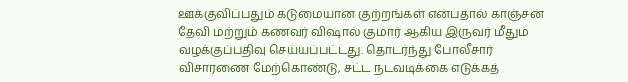ஊக்குவிப்பதும் கடுமையான குற்றங்கள் என்பதால் காஞ்சன் தேவி மற்றும் கணவர் விஷால் குமார் ஆகிய இருவர் மீதும் வழக்குப்பதிவு செய்யப்பட்டது. தொடர்ந்து போலீசார் விசாரணை மேற்கொண்டு, சட்ட நடவடிக்கை எடுக்கத்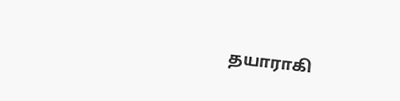தயாராகி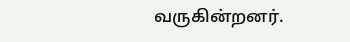வருகின்றனர்.